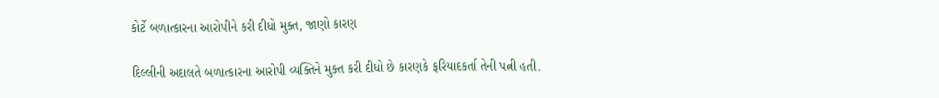કોર્ટે બળાત્કારના આરોપીને કરી દીધો મુક્ત, જાણો કારણ

દિલ્લીની અદાલતે બળાત્કારના આરોપી વ્યક્તિને મુક્ત કરી દીધો છે કારણકે ફરિયાદકર્તા તેની પત્ની હતી.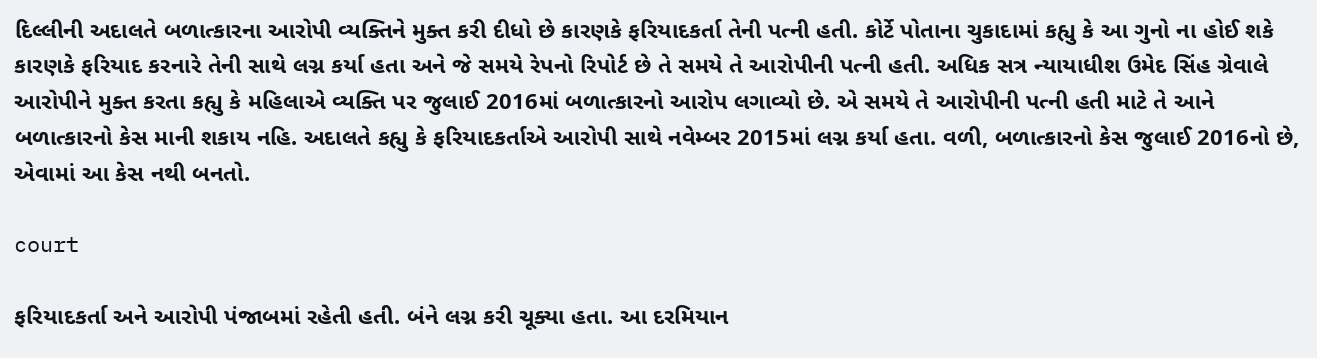દિલ્લીની અદાલતે બળાત્કારના આરોપી વ્યક્તિને મુક્ત કરી દીધો છે કારણકે ફરિયાદકર્તા તેની પત્ની હતી. કોર્ટે પોતાના ચુકાદામાં કહ્યુ કે આ ગુનો ના હોઈ શકે કારણકે ફરિયાદ કરનારે તેની સાથે લગ્ન કર્યા હતા અને જે સમયે રેપનો રિપોર્ટ છે તે સમયે તે આરોપીની પત્ની હતી. અધિક સત્ર ન્યાયાધીશ ઉમેદ સિંહ ગ્રેવાલે આરોપીને મુક્ત કરતા કહ્યુ કે મહિલાએ વ્યક્તિ પર જુલાઈ 2016માં બળાત્કારનો આરોપ લગાવ્યો છે. એ સમયે તે આરોપીની પત્ની હતી માટે તે આને બળાત્કારનો કેસ માની શકાય નહિ. અદાલતે કહ્યુ કે ફરિયાદકર્તાએ આરોપી સાથે નવેમ્બર 2015માં લગ્ન કર્યા હતા. વળી, બળાત્કારનો કેસ જુલાઈ 2016નો છે, એવામાં આ કેસ નથી બનતો.

court

ફરિયાદકર્તા અને આરોપી પંજાબમાં રહેતી હતી. બંને લગ્ન કરી ચૂક્યા હતા. આ દરમિયાન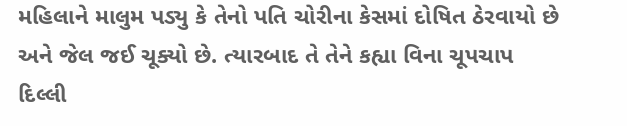મહિલાને માલુમ પડ્યુ કે તેનો પતિ ચોરીના કેસમાં દોષિત ઠેરવાયો છે અને જેલ જઈ ચૂક્યો છે. ત્યારબાદ તે તેને કહ્યા વિના ચૂપચાપ દિલ્લી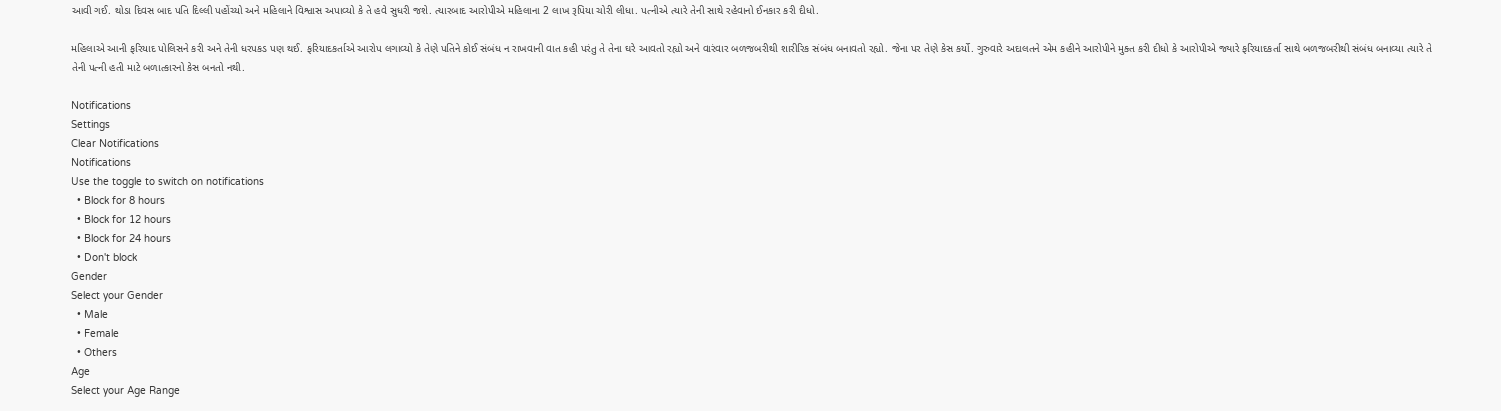આવી ગઈ. થોડા દિવસ બાદ પતિ દિલ્લી પહોંચ્યો અને મહિલાને વિશ્વાસ અપાવ્યો કે તે હવે સુધરી જશે. ત્યારબાદ આરોપીએ મહિલાના 2 લાખ રૂપિયા ચોરી લીધા. પત્નીએ ત્યારે તેની સાથે રહેવાનો ઈનકાર કરી દીધો.

મહિલાએ આની ફરિયાદ પોલિસને કરી અને તેની ધરપકડ પણ થઈ. ફરિયાદકર્તાએ આરોપ લગાવ્યો કે તેણે પતિને કોઈ સંબંધ ન રાખવાની વાત કહી પરંતુ તે તેના ઘરે આવતો રહ્યો અને વારંવાર બળજબરીથી શારીરિક સંબંધ બનાવતો રહ્યો. જેના પર તેણે કેસ કર્યો. ગુરુવારે અદાલતને એમ કહીને આરોપીને મુક્ત કરી દીધો કે આરોપીએ જ્યારે ફરિયાદકર્તા સાથે બળજબરીથી સંબંધ બનાવ્યા ત્યારે તે તેની પત્ની હતી માટે બળાત્કારનો કેસ બનતો નથી.

Notifications
Settings
Clear Notifications
Notifications
Use the toggle to switch on notifications
  • Block for 8 hours
  • Block for 12 hours
  • Block for 24 hours
  • Don't block
Gender
Select your Gender
  • Male
  • Female
  • Others
Age
Select your Age Range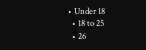• Under 18
  • 18 to 25
  • 26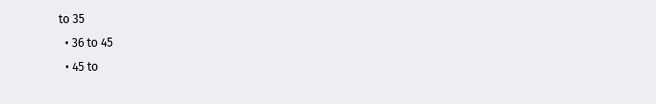to 35
  • 36 to 45
  • 45 to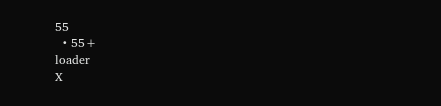55
  • 55+
loader
X